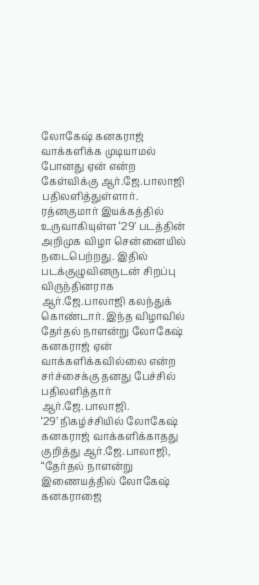லோகேஷ் கனகராஜ் வாக்களிக்க முடியாமல் போனது ஏன் என்ற கேள்விக்கு ஆர்.ஜே.பாலாஜி பதிலளித்துள்ளார்.
ரத்னகுமார் இயக்கத்தில் உருவாகியுள்ள ‘29’ படத்தின் அறிமுக விழா சென்னையில் நடைபெற்றது. இதில் படக்குழுவினருடன் சிறப்பு விருந்தினராக ஆர்.ஜே.பாலாஜி கலந்துக் கொண்டார். இந்த விழாவில் தேர்தல் நாளன்று லோகேஷ் கனகராஜ் ஏன் வாக்களிக்கவில்லை என்ற சர்ச்சைக்கு தனது பேச்சில் பதிலளித்தார் ஆர்.ஜே.பாலாஜி.
‘29’ நிகழ்ச்சியில் லோகேஷ் கனகராஜ் வாக்களிக்காதது குறித்து ஆர்.ஜே.பாலாஜி, “தேர்தல் நாளன்று இணையத்தில் லோகேஷ் கனகராஜை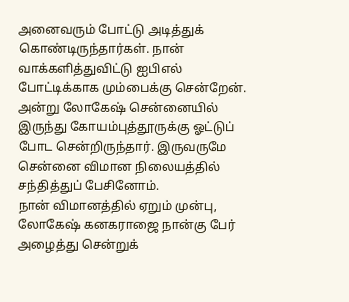அனைவரும் போட்டு அடித்துக் கொண்டிருந்தார்கள். நான் வாக்களித்துவிட்டு ஐபிஎல் போட்டிக்காக மும்பைக்கு சென்றேன். அன்று லோகேஷ் சென்னையில் இருந்து கோயம்புத்தூருக்கு ஓட்டுப் போட சென்றிருந்தார். இருவருமே சென்னை விமான நிலையத்தில் சந்தித்துப் பேசினோம்.
நான் விமானத்தில் ஏறும் முன்பு, லோகேஷ் கனகராஜை நான்கு பேர் அழைத்து சென்றுக்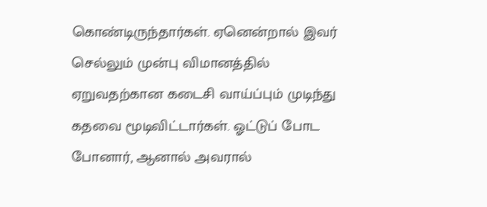கொண்டிருந்தார்கள். ஏனென்றால் இவர் செல்லும் முன்பு விமானத்தில் ஏறுவதற்கான கடைசி வாய்ப்பும் முடிந்து கதவை மூடிவிட்டார்கள். ஓட்டுப் போட போனார், ஆனால் அவரால்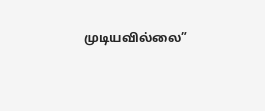முடியவில்லை”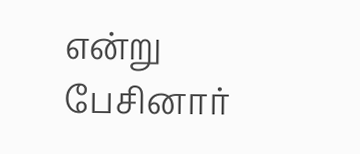என்று பேசினார்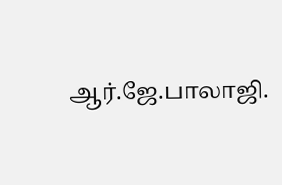ஆர்.ஜே.பாலாஜி.